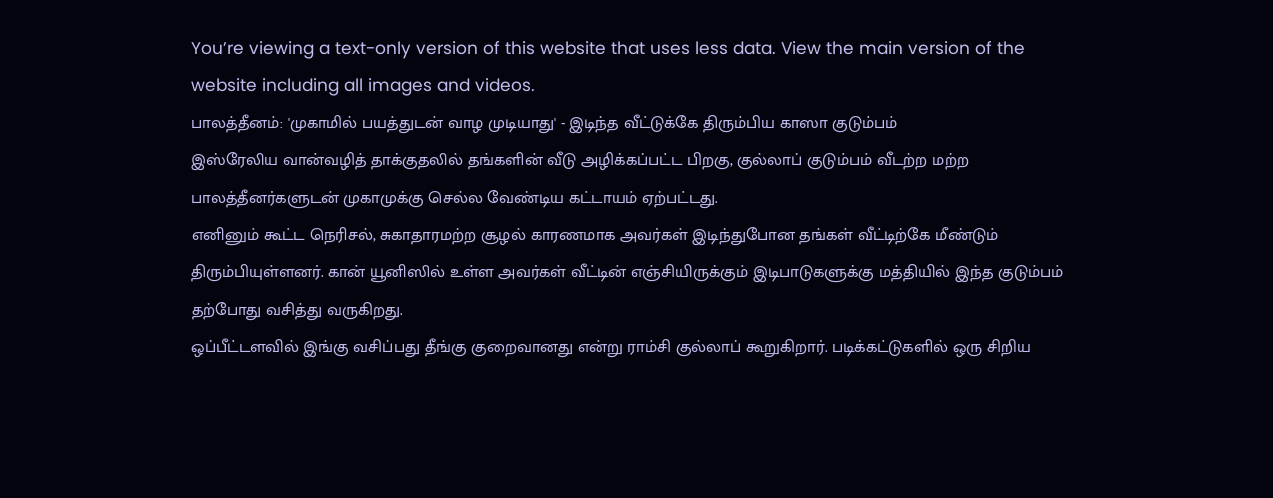You’re viewing a text-only version of this website that uses less data. View the main version of the website including all images and videos.
பாலத்தீனம்: 'முகாமில் பயத்துடன் வாழ முடியாது' - இடிந்த வீட்டுக்கே திரும்பிய காஸா குடும்பம்
இஸ்ரேலிய வான்வழித் தாக்குதலில் தங்களின் வீடு அழிக்கப்பட்ட பிறகு, குல்லாப் குடும்பம் வீடற்ற மற்ற பாலத்தீனர்களுடன் முகாமுக்கு செல்ல வேண்டிய கட்டாயம் ஏற்பட்டது.
எனினும் கூட்ட நெரிசல், சுகாதாரமற்ற சூழல் காரணமாக அவர்கள் இடிந்துபோன தங்கள் வீட்டிற்கே மீண்டும் திரும்பியுள்ளனர். கான் யூனிஸில் உள்ள அவர்கள் வீட்டின் எஞ்சியிருக்கும் இடிபாடுகளுக்கு மத்தியில் இந்த குடும்பம் தற்போது வசித்து வருகிறது.
ஒப்பீட்டளவில் இங்கு வசிப்பது தீங்கு குறைவானது என்று ராம்சி குல்லாப் கூறுகிறார். படிக்கட்டுகளில் ஒரு சிறிய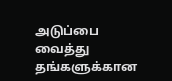அடுப்பை வைத்து தங்களுக்கான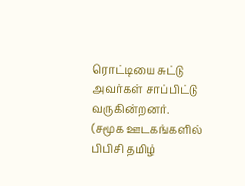ரொட்டியை சுட்டு அவர்கள் சாப்பிட்டு வருகின்றனர்.
(சமூக ஊடகங்களில் பிபிசி தமிழ்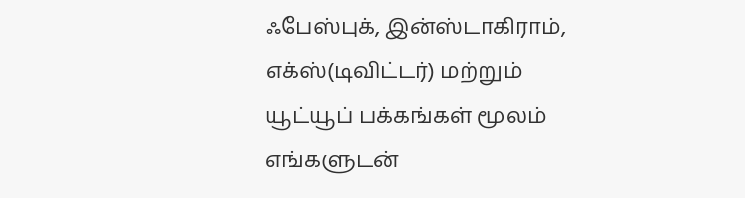ஃபேஸ்புக், இன்ஸ்டாகிராம், எக்ஸ்(டிவிட்டர்) மற்றும் யூட்யூப் பக்கங்கள் மூலம் எங்களுடன்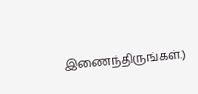இணைந்திருங்கள்.)